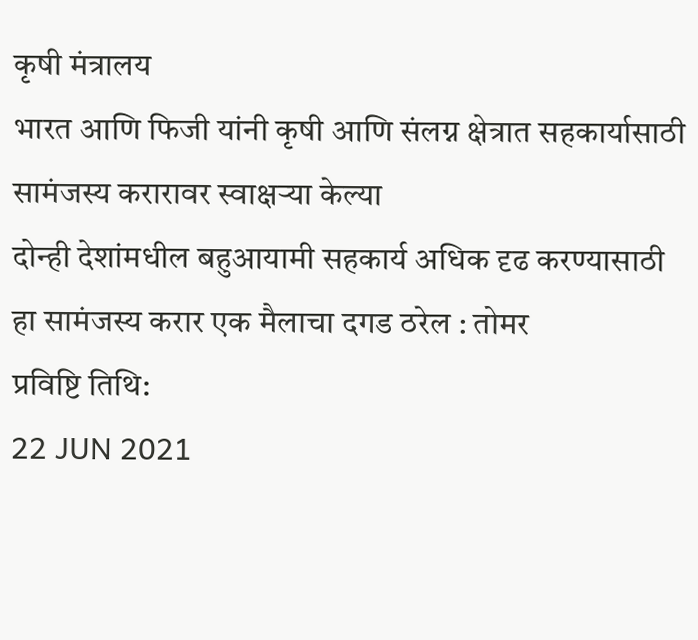कृषी मंत्रालय
भारत आणि फिजी यांनी कृषी आणि संलग्न क्षेत्रात सहकार्यासाठी सामंजस्य करारावर स्वाक्षऱ्या केल्या
दोन्ही देशांमधील बहुआयामी सहकार्य अधिक दृढ करण्यासाठी हा सामंजस्य करार एक मैलाचा दगड ठरेल : तोमर
प्रविष्टि तिथि:
22 JUN 2021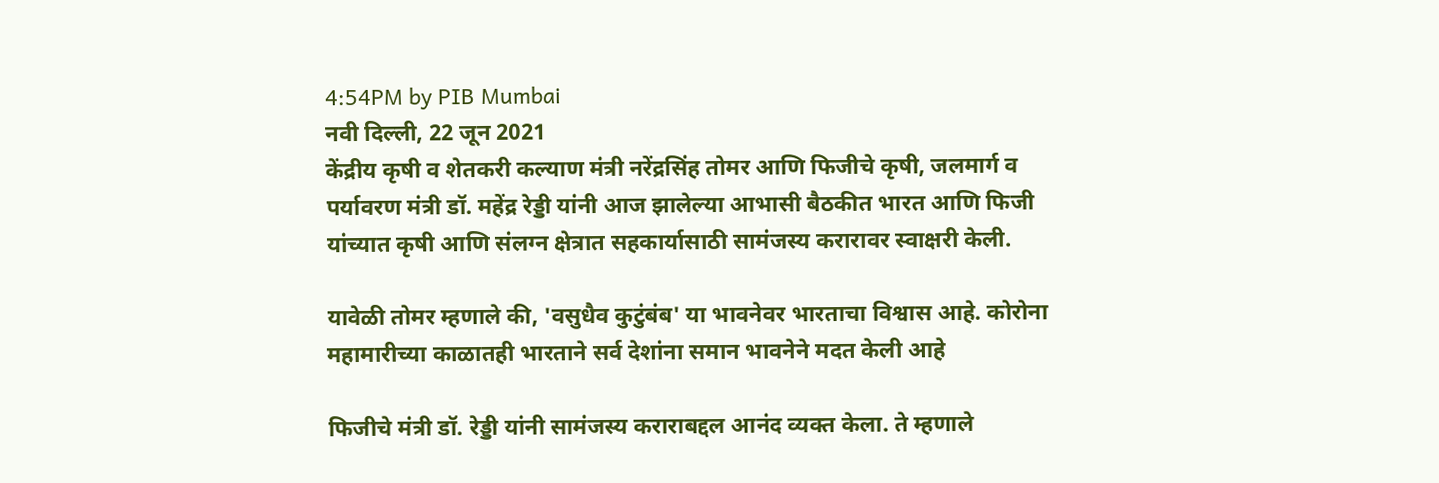4:54PM by PIB Mumbai
नवी दिल्ली, 22 जून 2021
केंद्रीय कृषी व शेतकरी कल्याण मंत्री नरेंद्रसिंह तोमर आणि फिजीचे कृषी, जलमार्ग व पर्यावरण मंत्री डॉ. महेंद्र रेड्डी यांनी आज झालेल्या आभासी बैठकीत भारत आणि फिजी यांच्यात कृषी आणि संलग्न क्षेत्रात सहकार्यासाठी सामंजस्य करारावर स्वाक्षरी केली.

यावेळी तोमर म्हणाले की, 'वसुधैव कुटुंबंब' या भावनेवर भारताचा विश्वास आहे. कोरोना महामारीच्या काळातही भारताने सर्व देशांना समान भावनेने मदत केली आहे

फिजीचे मंत्री डॉ. रेड्डी यांनी सामंजस्य कराराबद्दल आनंद व्यक्त केला. ते म्हणाले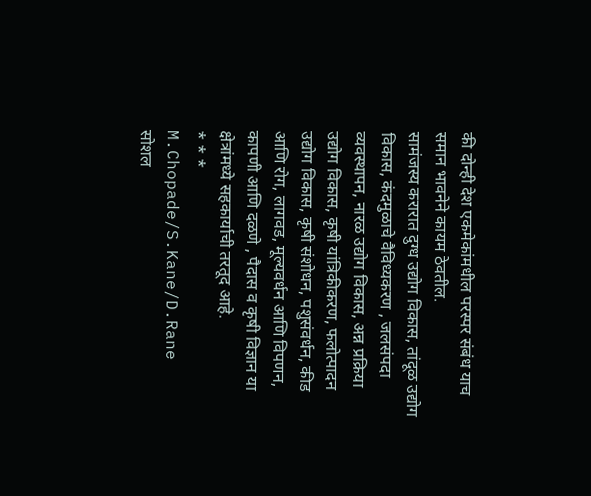की दोन्ही देश एकमेकांमधील परस्पर संबंध याच समान भावनेने कायम ठेवतील.
सामंजस्य करारात दुग्ध उद्योग विकास, तांदूळ उद्योग विकास, कंदमुळाचे वैविध्यकरण , जलसंपदा व्यवस्थापन, नारळ उद्योग विकास, अन्न प्रक्रिया उद्योग विकास, कृषी यांत्रिकीकरण, फलोत्पादन उद्योग विकास, कृषी संशोधन, पशुसंवर्धन, कीड आणि रोग, लागवड, मूल्यवर्धन आणि विपणन, कापणी आणि दळणे , पैदास व कृषी विज्ञान या क्षेत्रांमध्ये सहकार्याची तरतूद आहे.
* * *
M.Chopade/S.Kane/D.Rane
सोशल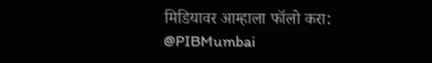मिडियावर आम्हाला फॉलो करा:
@PIBMumbai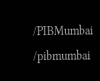/PIBMumbai
/pibmumbai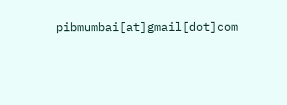pibmumbai[at]gmail[dot]com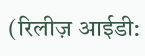(रिलीज़ आईडी: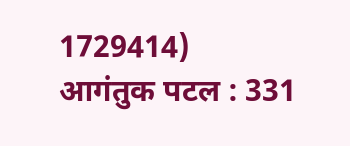1729414)
आगंतुक पटल : 331